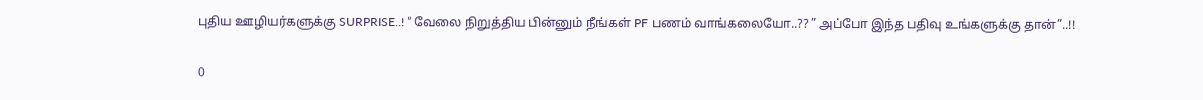புதிய ஊழியர்களுக்கு SURPRISE..! ” வேலை நிறுத்திய பின்னும் நீங்கள் PF பணம் வாங்கலையோ..?? ” அப்போ இந்த பதிவு உங்களுக்கு தான்”..!!

0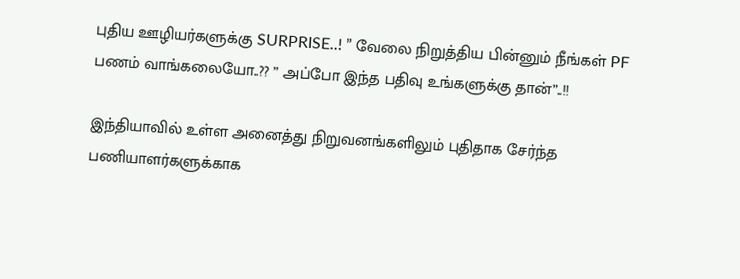புதிய ஊழியர்களுக்கு SURPRISE..! ” வேலை நிறுத்திய பின்னும் நீங்கள் PF பணம் வாங்கலையோ..?? ” அப்போ இந்த பதிவு உங்களுக்கு தான்”..!!

இந்தியாவில் உள்ள அனைத்து நிறுவனங்களிலும் புதிதாக சேர்ந்த பணியாளர்களுக்காக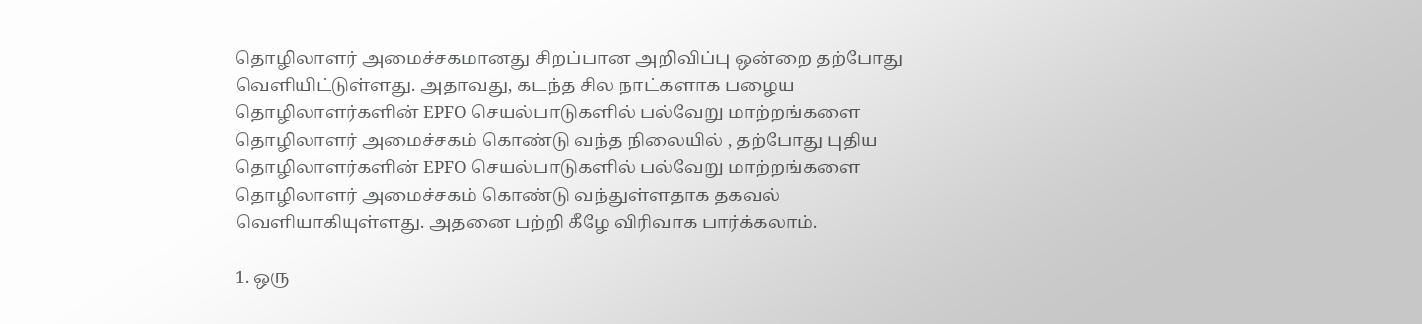தொழிலாளர் அமைச்சகமானது சிறப்பான அறிவிப்பு ஒன்றை தற்போது வெளியிட்டுள்ளது. அதாவது, கடந்த சில நாட்களாக பழைய தொழிலாளர்களின் EPFO செயல்பாடுகளில் பல்வேறு மாற்றங்களை தொழிலாளர் அமைச்சகம் கொண்டு வந்த நிலையில் , தற்போது புதிய தொழிலாளர்களின் EPFO செயல்பாடுகளில் பல்வேறு மாற்றங்களை தொழிலாளர் அமைச்சகம் கொண்டு வந்துள்ளதாக தகவல் வெளியாகியுள்ளது. அதனை பற்றி கீழே விரிவாக பார்க்கலாம்.

1. ஒரு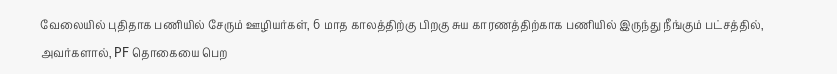வேலையில் புதிதாக பணியில் சேரும் ஊழியர்கள், 6 மாத காலத்திற்கு பிறகு சுய காரணத்திற்காக பணியில் இருந்து நீங்கும் பட்சத்தில், அவர்களால், PF தொகையை பெற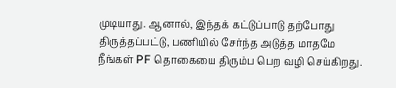முடியாது. ஆனால், இந்தக் கட்டுப்பாடு தற்போது திருத்தப்பட்டு, பணியில் சேர்ந்த அடுத்த மாதமே நீங்கள் PF தொகையை திரும்ப பெற வழி செய்கிறது.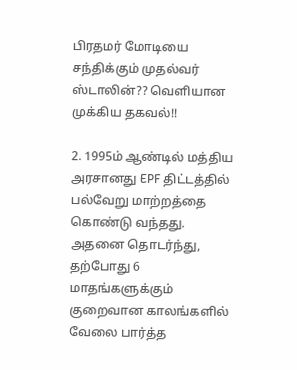பிரதமர் மோடியை சந்திக்கும் முதல்வர் ஸ்டாலின்?? வெளியான முக்கிய தகவல்!!

2. 1995ம் ஆண்டில் மத்திய அரசானது EPF திட்டத்தில் பல்வேறு மாற்றத்தை கொண்டு வந்தது. அதனை தொடர்ந்து, தற்போது 6 மாதங்களுக்கும் குறைவான காலங்களில் வேலை பார்த்த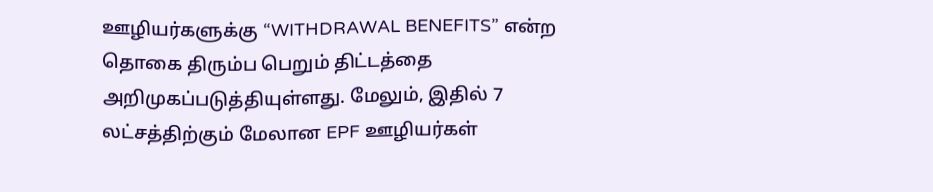ஊழியர்களுக்கு “WITHDRAWAL BENEFITS” என்ற தொகை திரும்ப பெறும் திட்டத்தை அறிமுகப்படுத்தியுள்ளது. மேலும், இதில் 7 லட்சத்திற்கும் மேலான EPF ஊழியர்கள்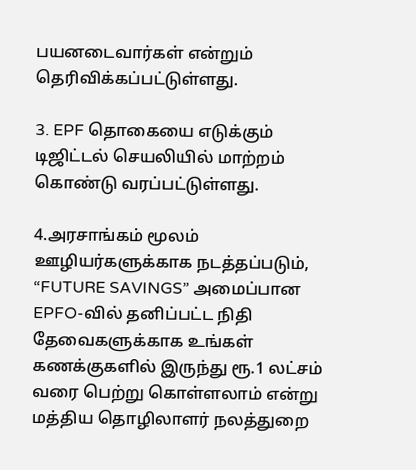பயனடைவார்கள் என்றும் தெரிவிக்கப்பட்டுள்ளது.

3. EPF தொகையை எடுக்கும் டிஜிட்டல் செயலியில் மாற்றம் கொண்டு வரப்பட்டுள்ளது.

4.அரசாங்கம் மூலம் ஊழியர்களுக்காக நடத்தப்படும், “FUTURE SAVINGS” அமைப்பான EPFO-வில் தனிப்பட்ட நிதி தேவைகளுக்காக உங்கள் கணக்குகளில் இருந்து ரூ.1 லட்சம் வரை பெற்று கொள்ளலாம் என்று மத்திய தொழிலாளர் நலத்துறை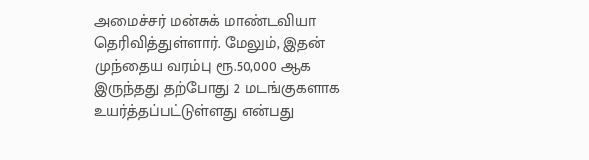அமைச்சர் மன்சுக் மாண்டவியா தெரிவித்துள்ளார். மேலும், இதன் முந்தைய வரம்பு ரூ.50,000 ஆக இருந்தது தற்போது 2 மடங்குகளாக உயர்த்தப்பட்டுள்ளது என்பது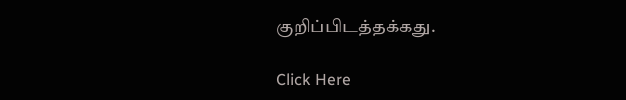குறிப்பிடத்தக்கது.

Click Here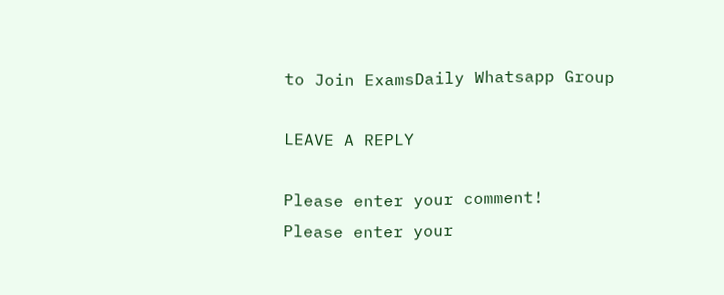to Join ExamsDaily Whatsapp Group

LEAVE A REPLY

Please enter your comment!
Please enter your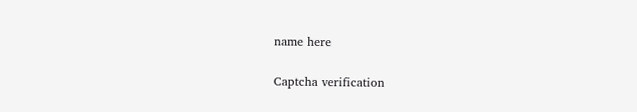name here

Captcha verification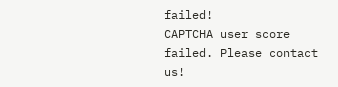failed!
CAPTCHA user score failed. Please contact us!